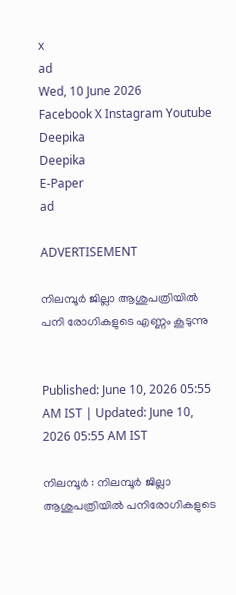x
ad
Wed, 10 June 2026
Facebook X Instagram Youtube
Deepika
Deepika
E-Paper
ad

ADVERTISEMENT

നിലമ്പൂർ ജില്ലാ ആശുപത്രിയിൽ പനി രോഗികളുടെ എണ്ണം കൂടുന്നു


Published: June 10, 2026 05:55 AM IST | Updated: June 10, 2026 05:55 AM IST

നിലമ്പൂർ : നിലമ്പൂർ ജില്ലാ ആശുപത്രിയിൽ പനിരോഗികളുടെ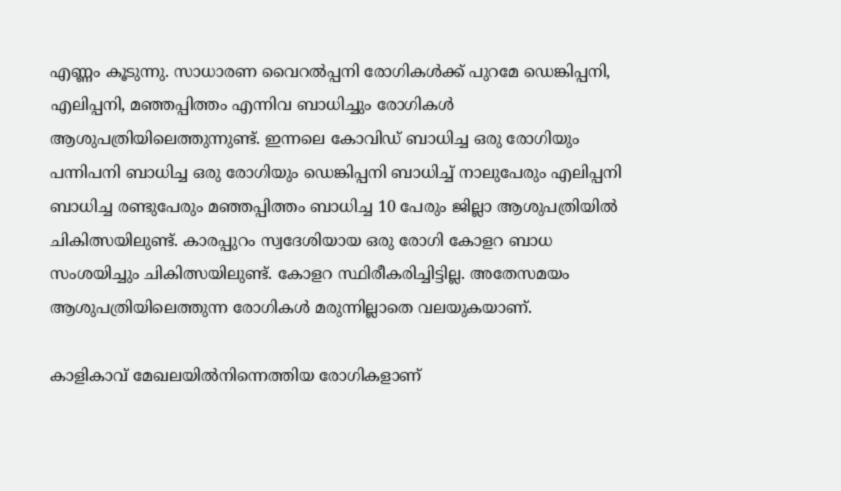എണ്ണം കൂടുന്നു. സാധാരണ വൈറൽപ്പനി രോഗികൾക്ക് പുറമേ ഡെങ്കിപ്പനി, എലിപ്പനി, മഞ്ഞപ്പിത്തം എന്നിവ ബാധിച്ചും രോഗികൾ ആശുപത്രിയിലെത്തുന്നുണ്ട്. ഇന്നലെ കോവിഡ് ബാധിച്ച ഒരു രോഗിയും പന്നിപനി ബാധിച്ച ഒരു രോഗിയും ഡെങ്കിപ്പനി ബാധിച്ച് നാലുപേരും എലിപ്പനി ബാധിച്ച രണ്ടുപേരും മഞ്ഞപ്പിത്തം ബാധിച്ച 10 പേരും ജില്ലാ ആശുപത്രിയിൽ ചികിത്സയിലുണ്ട്. കാരപ്പുറം സ്വദേശിയായ ഒരു രോഗി കോളറ ബാധ സംശയിച്ചും ചികിത്സയിലുണ്ട്. കോളറ സ്ഥിരീകരിച്ചിട്ടില്ല. അതേസമയം ആശുപത്രിയിലെത്തുന്ന രോഗികൾ മരുന്നില്ലാതെ വലയുകയാണ്.

കാളികാവ് മേഖലയിൽനിന്നെത്തിയ രോഗികളാണ്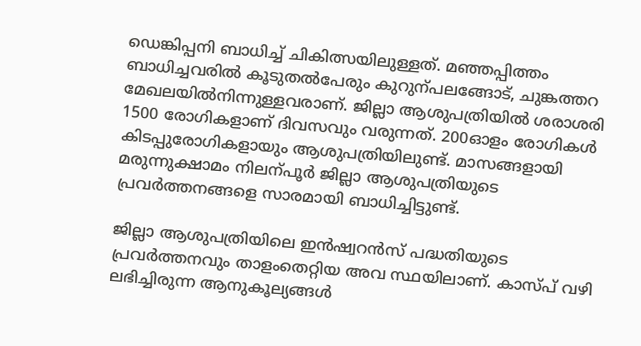ഡെങ്കിപ്പനി ബാധിച്ച് ചികിത്സയിലുള്ളത്. മഞ്ഞപ്പിത്തം ബാധിച്ചവരിൽ കൂടുതൽപേരും കുറുന്പലങ്ങോട്, ചുങ്കത്തറ മേഖലയിൽനിന്നുള്ളവരാണ്. ജില്ലാ ആശുപത്രിയിൽ ശരാശരി 1500 രോഗികളാണ് ദിവസവും വരുന്നത്. 200ഓളം രോഗികൾ കിടപ്പുരോഗികളായും ആശുപത്രിയിലുണ്ട്. മാസങ്ങളായി മരുന്നുക്ഷാമം നിലന്പൂർ ജില്ലാ ആശുപത്രിയുടെ പ്രവർത്തനങ്ങളെ സാരമായി ബാധിച്ചിട്ടുണ്ട്.

ജില്ലാ ആശുപത്രിയിലെ ഇൻഷ്വറൻസ് പദ്ധതിയുടെ പ്രവർത്തനവും താളംതെറ്റി‍യ അവ സ്ഥയിലാണ്. കാസ്പ് വഴി ലഭിച്ചിരുന്ന ആനുകൂല്യങ്ങൾ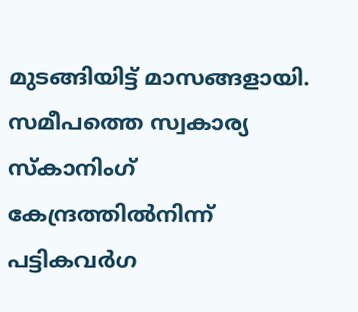മുടങ്ങിയിട്ട് മാസങ്ങളായി.
സമീപത്തെ സ്വകാര്യ സ്കാനിംഗ് കേന്ദ്രത്തിൽനിന്ന് പട്ടികവർഗ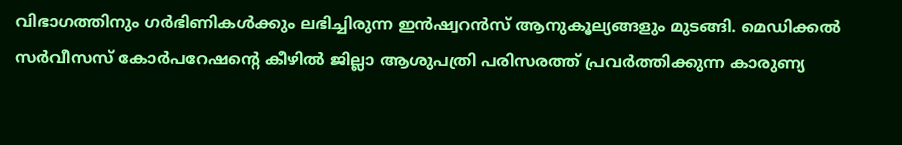വിഭാഗത്തിനും ഗർഭിണികൾക്കും ലഭിച്ചിരുന്ന ഇൻഷ്വറൻസ് ആനുകൂല്യങ്ങളും മുടങ്ങി. മെഡിക്കൽ സർവീസസ് കോർപറേഷന്‍റെ കീഴിൽ ജില്ലാ ആശുപത്രി പരിസരത്ത് പ്രവർത്തിക്കുന്ന കാരുണ്യ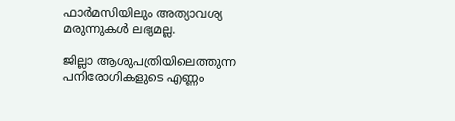ഫാർമസിയിലും അത്യാവശ്യ മരുന്നുകൾ ലഭ്യമല്ല.

ജില്ലാ ആശുപത്രിയിലെത്തുന്ന പനിരോഗികളുടെ എണ്ണം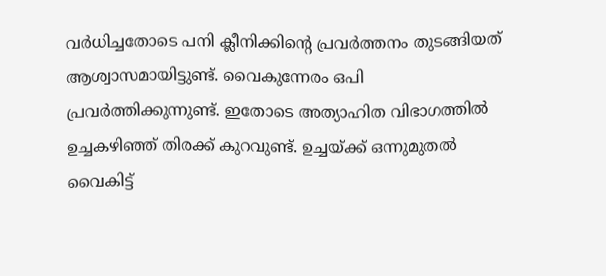വർധിച്ചതോടെ പനി ക്ലീനിക്കിന്‍റെ പ്രവർത്തനം തുടങ്ങിയത് ആശ്വാസമായിട്ടുണ്ട്. വൈകുന്നേരം ഒപി പ്രവർത്തിക്കുന്നുണ്ട്. ഇതോടെ അത്യാഹിത വിഭാഗത്തിൽ ഉച്ചകഴിഞ്ഞ് തിരക്ക് കുറവുണ്ട്. ഉച്ചയ്ക്ക് ഒന്നുമുതൽ വൈകിട്ട്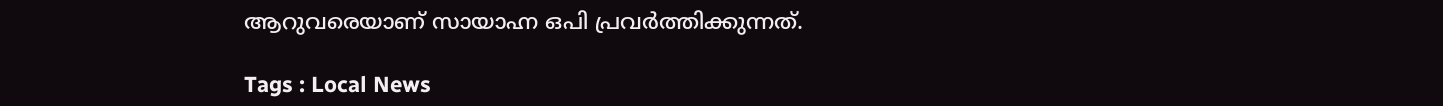ആറുവരെയാണ് സായാഹ്ന ഒപി പ്രവർത്തിക്കുന്നത്.

Tags : Local News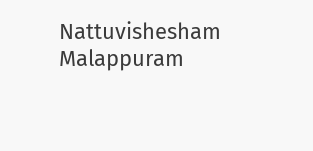Nattuvishesham Malappuram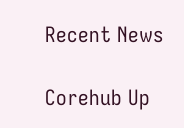Recent News

Corehub Up